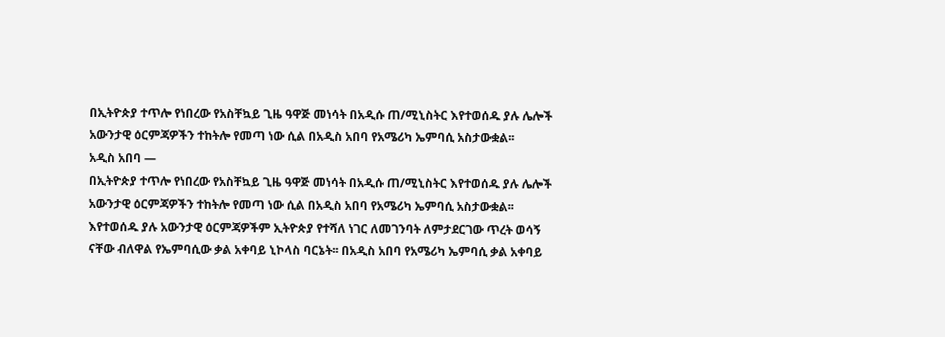በኢትዮጵያ ተጥሎ የነበረው የአስቸኳይ ጊዜ ዓዋጅ መነሳት በአዲሱ ጠ/ሚኒስትር እየተወሰዱ ያሉ ሌሎች አውንታዊ ዕርምጃዎችን ተከትሎ የመጣ ነው ሲል በአዲስ አበባ የአሜሪካ ኤምባሲ አስታውቋል፡፡
አዲስ አበባ —
በኢትዮጵያ ተጥሎ የነበረው የአስቸኳይ ጊዜ ዓዋጅ መነሳት በአዲሱ ጠ/ሚኒስትር እየተወሰዱ ያሉ ሌሎች አውንታዊ ዕርምጃዎችን ተከትሎ የመጣ ነው ሲል በአዲስ አበባ የአሜሪካ ኤምባሲ አስታውቋል፡፡
እየተወሰዱ ያሉ አውንታዊ ዕርምጃዎችም ኢትዮጵያ የተሻለ ነገር ለመገንባት ለምታደርገው ጥረት ወሳኝ ናቸው ብለዋል የኤምባሲው ቃል አቀባይ ኒኮላስ ባርኔት፡፡ በአዲስ አበባ የአሜሪካ ኤምባሲ ቃል አቀባይ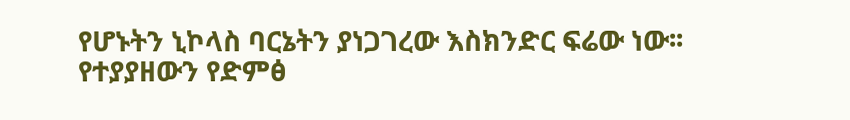የሆኑትን ኒኮላስ ባርኔትን ያነጋገረው እስክንድር ፍሬው ነው፡፡
የተያያዘውን የድምፅ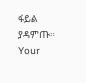ፋይል ያዳምጡ።
Your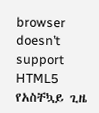browser doesn’t support HTML5
የአስቸኳይ ጊዜ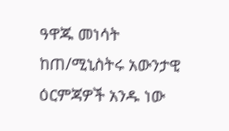ዓዋጁ መነሳት ከጠ/ሚኒስትሩ አውንታዊ ዕርምጃዎች አንዱ ነው